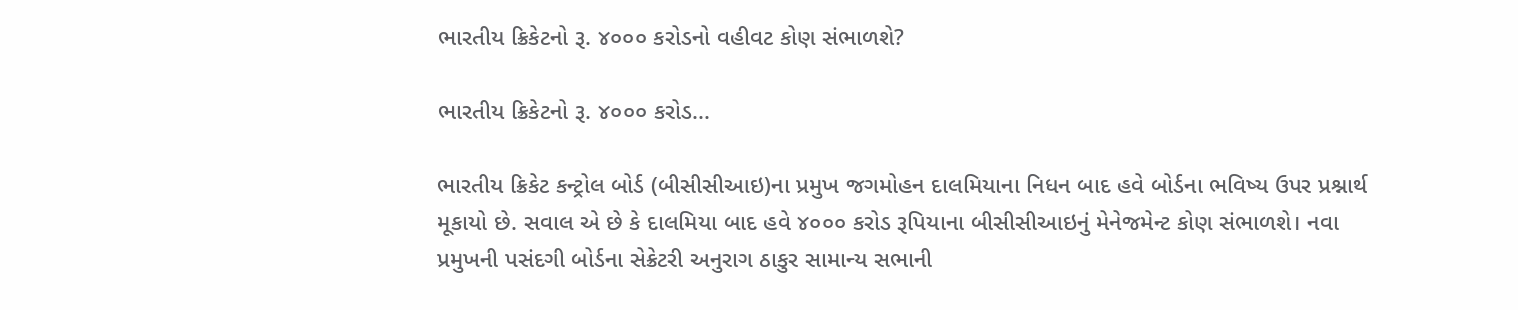ભારતીય ક્રિકેટનો રૂ. ૪૦૦૦ કરોડનો વહીવટ કોણ સંભાળશે?

ભારતીય ક્રિકેટનો રૂ. ૪૦૦૦ કરોડ...

ભારતીય ક્રિકેટ કન્ટ્રોલ બોર્ડ (બીસીસીઆઇ)ના પ્રમુખ જગમોહન દાલમિયાના નિધન બાદ હવે બોર્ડના ભવિષ્ય ઉપર પ્રશ્નાર્થ મૂકાયો છે. સવાલ એ છે કે દાલમિયા બાદ હવે ૪૦૦૦ કરોડ રૂપિયાના બીસીસીઆઇનું મેનેજમેન્ટ કોણ સંભાળશે। નવા પ્રમુખની પસંદગી બોર્ડના સેક્રેટરી અનુરાગ ઠાકુર સામાન્ય સભાની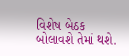વિશેષ બેઠક બોલાવશે તેમાં થશે.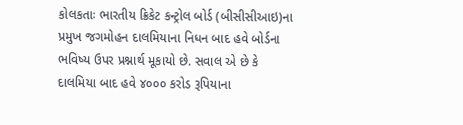કોલકતાઃ ભારતીય ક્રિકેટ કન્ટ્રોલ બોર્ડ (બીસીસીઆઇ)ના પ્રમુખ જગમોહન દાલમિયાના નિધન બાદ હવે બોર્ડના ભવિષ્ય ઉપર પ્રશ્નાર્થ મૂકાયો છે. સવાલ એ છે કે દાલમિયા બાદ હવે ૪૦૦૦ કરોડ રૂપિયાના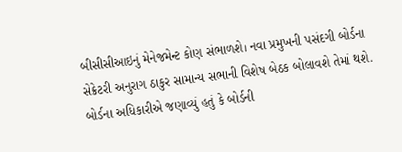બીસીસીઆઇનું મેનેજમેન્ટ કોણ સંભાળશે। નવા પ્રમુખની પસંદગી બોર્ડના સેક્રેટરી અનુરાગ ઠાકુર સામાન્ય સભાની વિશેષ બેઠક બોલાવશે તેમાં થશે.
બોર્ડના અધિકારીએ જણાવ્યું હતું કે બોર્ડની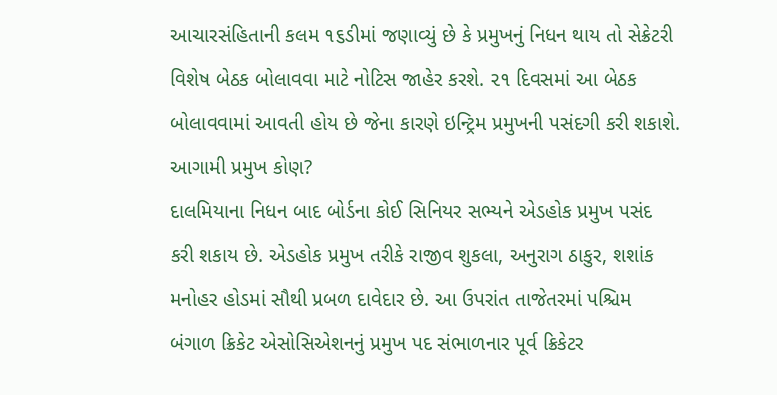આચારસંહિતાની કલમ ૧૬ડીમાં જણાવ્યું છે કે પ્રમુખનું નિધન થાય તો સેક્રેટરી વિશેષ બેઠક બોલાવવા માટે નોટિસ જાહેર કરશે. ૨૧ દિવસમાં આ બેઠક બોલાવવામાં આવતી હોય છે જેના કારણે ઇન્ટ્રિમ પ્રમુખની પસંદગી કરી શકાશે.
આગામી પ્રમુખ કોણ?
દાલમિયાના નિધન બાદ બોર્ડના કોઈ સિનિયર સભ્યને એડહોક પ્રમુખ પસંદ કરી શકાય છે. એડહોક પ્રમુખ તરીકે રાજીવ શુકલા, અનુરાગ ઠાકુર, શશાંક મનોહર હોડમાં સૌથી પ્રબળ દાવેદાર છે. આ ઉપરાંત તાજેતરમાં પશ્ચિમ બંગાળ ક્રિકેટ એસોસિએશનનું પ્રમુખ પદ સંભાળનાર પૂર્વ ક્રિકેટર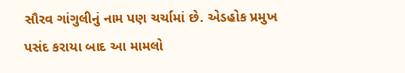સૌરવ ગાંગુલીનું નામ પણ ચર્ચામાં છે. એડહોક પ્રમુખ પસંદ કરાયા બાદ આ મામલો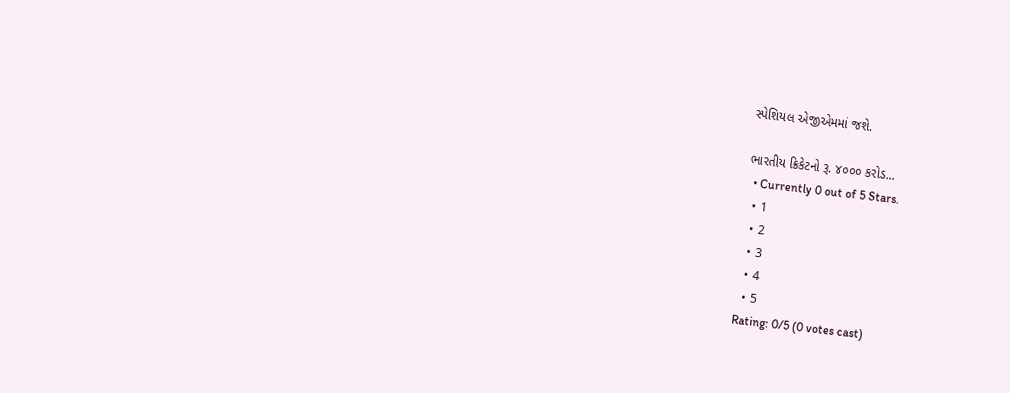સ્પેશિયલ એજીએમમાં જશે.

ભારતીય ક્રિકેટનો રૂ. ૪૦૦૦ કરોડ...
  • Currently 0 out of 5 Stars.
  • 1
  • 2
  • 3
  • 4
  • 5
Rating: 0/5 (0 votes cast)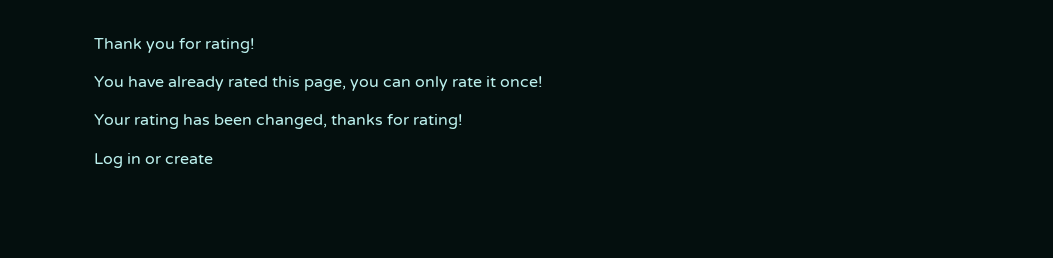Thank you for rating!

You have already rated this page, you can only rate it once!

Your rating has been changed, thanks for rating!

Log in or create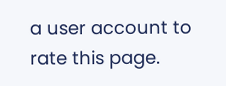a user account to rate this page.